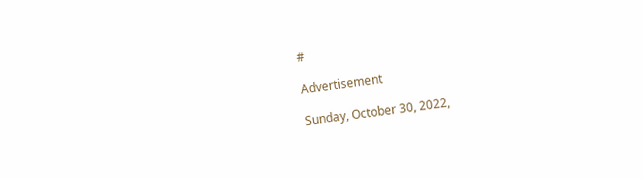#

Advertisement

Sunday, October 30, 2022,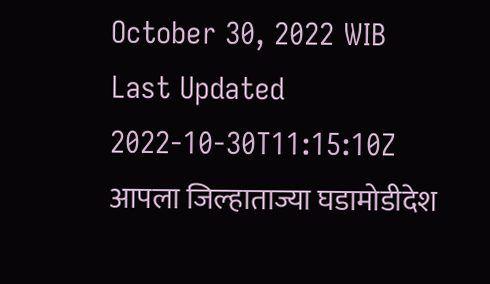October 30, 2022 WIB
Last Updated 2022-10-30T11:15:10Z
आपला जिल्हाताज्या घडामोडीदेश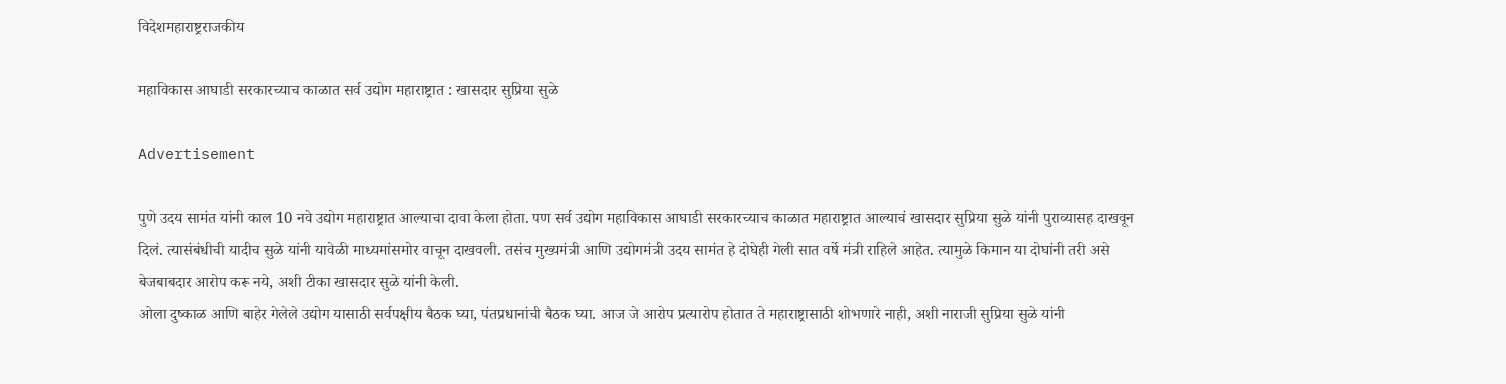विदेशमहाराष्ट्रराजकीय

महाविकास आघाडी सरकारच्याच काळात सर्व उद्योग महाराष्ट्रात : खासदार सुप्रिया सुळे

Advertisement

पुणे उदय सामंत यांनी काल 10 नवे उद्योग महाराष्ट्रात आल्याचा दावा केला होता. पण सर्व उद्योग महाविकास आघाडी सरकारच्याच काळात महाराष्ट्रात आल्याचं खासदार सुप्रिया सुळे यांनी पुराव्यासह दाखवून दिलं. त्यासंबंधीची यादीच सुळे यांनी यावेळी माध्यमांसमोर वाचून दाखवली. तसंच मुख्यमंत्री आणि उद्योगमंत्री उदय सामंत हे दोघेही गेली सात वर्षे मंत्री राहिले आहेत. त्यामुळे किमान या दोघांनी तरी असे बेजबाबदार आरोप करू नये, अशी टीका खासदार सुळे यांनी केली.
ओला दुष्काळ आणि बाहेर गेलेले उद्योग यासाठी सर्वपक्षीय बैठक घ्या, पंतप्रधानांची बैठक घ्या. आज जे आरोप प्रत्यारोप होतात ते महाराष्ट्रासाठी शोभणारे नाही, अशी नाराजी सुप्रिया सुळे यांनी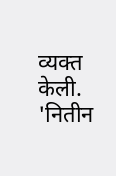व्यक्त केली. 'नितीन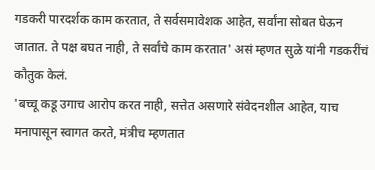गडकरी पारदर्शक काम करतात, ते सर्वसमावेशक आहेत, सर्वांना सोबत घेऊन जातात. ते पक्ष बघत नाही, ते सर्वांचे काम करतात' असं म्हणत सुळे यांनी गडकरींचं कौतुक केलं.
'बच्चू कडू उगाच आरोप करत नाही, सत्तेत असणारे संवेदनशील आहेत, याच मनापासून स्वागत करते, मंत्रीच म्हणतात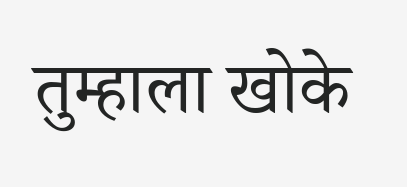तुम्हाला खोके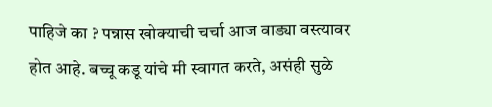पाहिजे का ? पन्नास खोक्याची चर्चा आज वाड्या वस्त्यावर होत आहे. बच्चू कडू यांचे मी स्वागत करते, असंही सुळे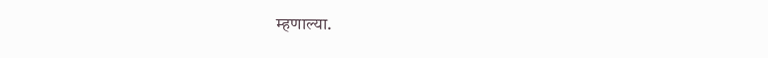म्हणाल्या.